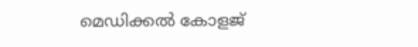മെഡിക്കൽ കോളജ്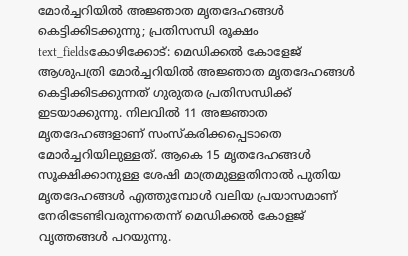മോർച്ചറിയിൽ അജ്ഞാത മൃതദേഹങ്ങൾ കെട്ടിക്കിടക്കുന്നു; പ്രതിസന്ധി രൂക്ഷം
text_fieldsകോഴിക്കോട്: മെഡിക്കൽ കോളേജ് ആശുപത്രി മോർച്ചറിയിൽ അജ്ഞാത മൃതദേഹങ്ങൾ കെട്ടിക്കിടക്കുന്നത് ഗുരുതര പ്രതിസന്ധിക്ക് ഇടയാക്കുന്നു. നിലവിൽ 11 അജ്ഞാത മൃതദേഹങ്ങളാണ് സംസ്കരിക്കപ്പെടാതെ മോർച്ചറിയിലുള്ളത്. ആകെ 15 മൃതദേഹങ്ങൾ സൂക്ഷിക്കാനുള്ള ശേഷി മാത്രമുള്ളതിനാൽ പുതിയ മൃതദേഹങ്ങൾ എത്തുമ്പോൾ വലിയ പ്രയാസമാണ് നേരിടേണ്ടിവരുന്നതെന്ന് മെഡിക്കൽ കോളജ് വൃത്തങ്ങൾ പറയുന്നു.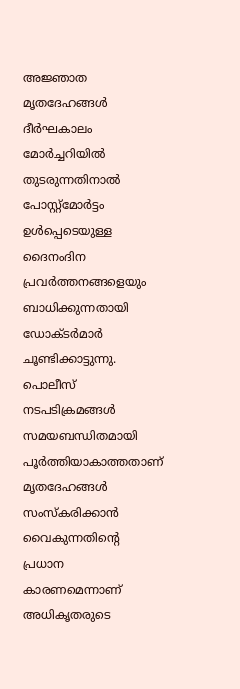അജ്ഞാത മൃതദേഹങ്ങൾ ദീർഘകാലം മോർച്ചറിയിൽ തുടരുന്നതിനാൽ പോസ്റ്റ്മോർട്ടം ഉൾപ്പെടെയുള്ള ദൈനംദിന പ്രവർത്തനങ്ങളെയും ബാധിക്കുന്നതായി ഡോക്ടർമാർ ചൂണ്ടിക്കാട്ടുന്നു. പൊലീസ് നടപടിക്രമങ്ങൾ സമയബന്ധിതമായി പൂർത്തിയാകാത്തതാണ് മൃതദേഹങ്ങൾ സംസ്കരിക്കാൻ വൈകുന്നതിന്റെ പ്രധാന കാരണമെന്നാണ് അധികൃതരുടെ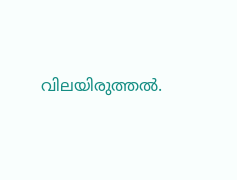വിലയിരുത്തൽ.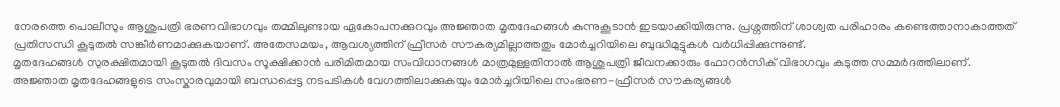നേരത്തെ പൊലീസും ആശുപത്രി ഭരണവിഭാഗവും തമ്മിലുണ്ടായ ഏകോപനക്കുറവും അജ്ഞാത മൃതദേഹങ്ങൾ കുന്നുകൂടാൻ ഇടയാക്കിയിരുന്നു. പ്രശ്നത്തിന് ശാശ്വത പരിഹാരം കണ്ടെത്താനാകാത്തത് പ്രതിസന്ധി കൂടുതൽ സങ്കീർണമാക്കുകയാണ്. അതേസമയം, ആവശ്യത്തിന് ഫ്രീസർ സൗകര്യമില്ലാത്തതും മോർച്ചറിയിലെ ബുദ്ധിമുട്ടുകൾ വർധിപ്പിക്കുന്നുണ്ട്.
മൃതദേഹങ്ങൾ സുരക്ഷിതമായി കൂടുതൽ ദിവസം സൂക്ഷിക്കാൻ പരിമിതമായ സംവിധാനങ്ങൾ മാത്രമുള്ളതിനാൽ ആശുപത്രി ജീവനക്കാരും ഫോറൻസിക് വിഭാഗവും കടുത്ത സമ്മർദത്തിലാണ്. അജ്ഞാത മൃതദേഹങ്ങളുടെ സംസ്കാരവുമായി ബന്ധപ്പെട്ട നടപടികൾ വേഗത്തിലാക്കുകയും മോർച്ചറിയിലെ സംഭരണ-ഫ്രീസർ സൗകര്യങ്ങൾ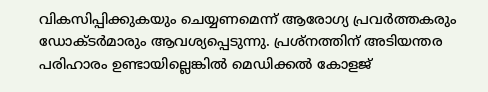വികസിപ്പിക്കുകയും ചെയ്യണമെന്ന് ആരോഗ്യ പ്രവർത്തകരും ഡോക്ടർമാരും ആവശ്യപ്പെടുന്നു. പ്രശ്നത്തിന് അടിയന്തര പരിഹാരം ഉണ്ടായില്ലെങ്കിൽ മെഡിക്കൽ കോളജ്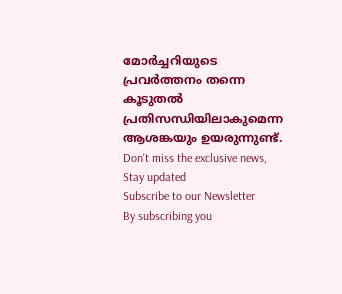മോർച്ചറിയുടെ പ്രവർത്തനം തന്നെ കൂടുതൽ പ്രതിസന്ധിയിലാകുമെന്ന ആശങ്കയും ഉയരുന്നുണ്ട്.
Don't miss the exclusive news, Stay updated
Subscribe to our Newsletter
By subscribing you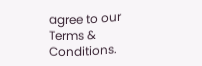agree to our Terms & Conditions.